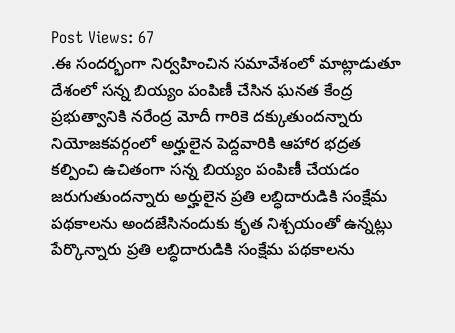Post Views: 67
.ఈ సందర్భంగా నిర్వహించిన సమావేశంలో మాట్లాడుతూ దేశంలో సన్న బియ్యం పంపిణీ చేసిన ఘనత కేంద్ర ప్రభుత్వానికి నరేంద్ర మోదీ గారికె దక్కుతుందన్నారు నియోజకవర్గంలో అర్హులైన పెద్దవారికి ఆహార భద్రత కల్పించి ఉచితంగా సన్న బియ్యం పంపిణీ చేయడం జరుగుతుందన్నారు అర్హులైన ప్రతి లబ్ధిదారుడికి సంక్షేమ పథకాలను అందజేసినందుకు కృత నిశ్చయంతో ఉన్నట్లు పేర్కొన్నారు ప్రతి లబ్ధిదారుడికి సంక్షేమ పథకాలను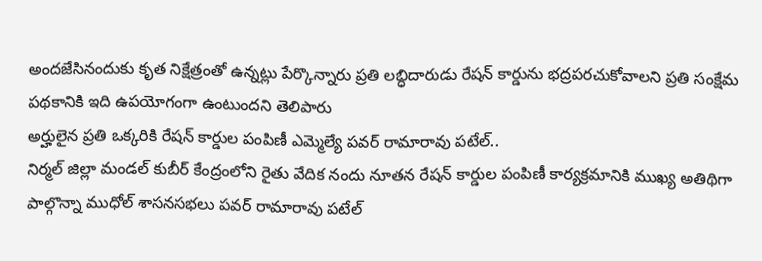అందజేసినందుకు కృత నిక్షేత్రంతో ఉన్నట్లు పేర్కొన్నారు ప్రతి లబ్ధిదారుడు రేషన్ కార్డును భద్రపరచుకోవాలని ప్రతి సంక్షేమ పథకానికి ఇది ఉపయోగంగా ఉంటుందని తెలిపారు
అర్హులైన ప్రతి ఒక్కరికి రేషన్ కార్డుల పంపిణీ ఎమ్మెల్యే పవర్ రామారావు పటేల్..
నిర్మల్ జిల్లా మండల్ కుబీర్ కేంద్రంలోని రైతు వేదిక నందు నూతన రేషన్ కార్డుల పంపిణీ కార్యక్రమానికి ముఖ్య అతిథిగా పాల్గొన్నా ముధోల్ శాసనసభలు పవర్ రామారావు పటేల్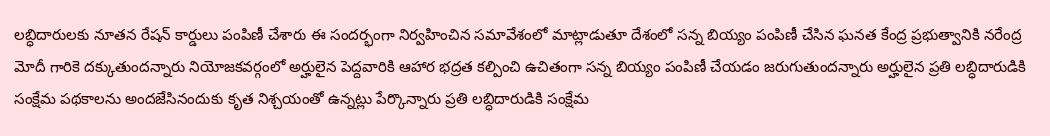లబ్ధిదారులకు నూతన రేషన్ కార్డులు పంపిణీ చేశారు ఈ సందర్భంగా నిర్వహించిన సమావేశంలో మాట్లాడుతూ దేశంలో సన్న బియ్యం పంపిణీ చేసిన ఘనత కేంద్ర ప్రభుత్వానికి నరేంద్ర మోదీ గారికె దక్కుతుందన్నారు నియోజకవర్గంలో అర్హులైన పెద్దవారికి ఆహార భద్రత కల్పించి ఉచితంగా సన్న బియ్యం పంపిణీ చేయడం జరుగుతుందన్నారు అర్హులైన ప్రతి లబ్ధిదారుడికి సంక్షేమ పథకాలను అందజేసినందుకు కృత నిశ్చయంతో ఉన్నట్లు పేర్కొన్నారు ప్రతి లబ్ధిదారుడికి సంక్షేమ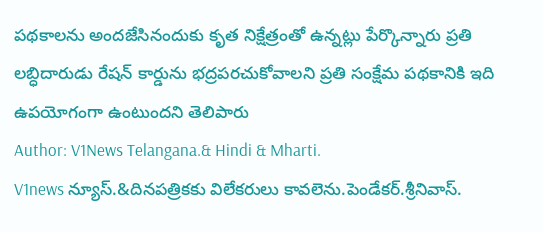పథకాలను అందజేసినందుకు కృత నిక్షేత్రంతో ఉన్నట్లు పేర్కొన్నారు ప్రతి లబ్ధిదారుడు రేషన్ కార్డును భద్రపరచుకోవాలని ప్రతి సంక్షేమ పథకానికి ఇది ఉపయోగంగా ఉంటుందని తెలిపారు
Author: V1News Telangana.& Hindi & Mharti.
V1news న్యూస్.&దినపత్రికకు విలేకరులు కావలెను.పెండేకర్.శ్రీనివాస్.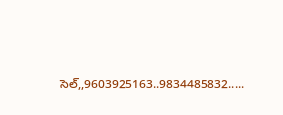సెల్,,9603925163..9834485832.....